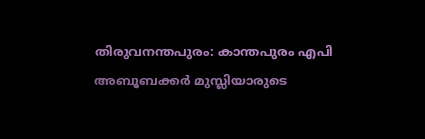തിരുവനന്തപുരം: കാന്തപുരം എപി അബൂബക്കർ മുസ്ലിയാരുടെ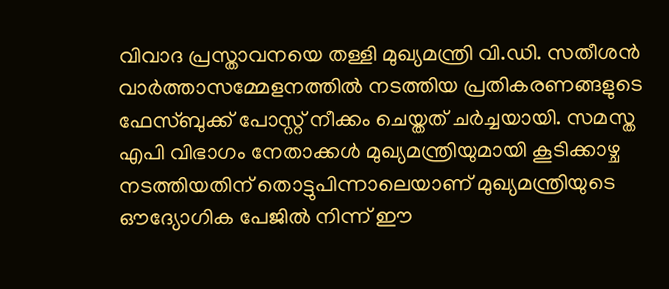വിവാദ പ്രസ്താവനയെ തള്ളി മുഖ്യമന്ത്രി വി.ഡി. സതീശൻ വാർത്താസമ്മേളനത്തിൽ നടത്തിയ പ്രതികരണങ്ങളുടെ ഫേസ്ബുക്ക് പോസ്റ്റ് നീക്കം ചെയ്തത് ചർച്ചയായി. സമസ്ത എപി വിഭാഗം നേതാക്കൾ മുഖ്യമന്ത്രിയുമായി കൂടിക്കാഴ്ച നടത്തിയതിന് തൊട്ടുപിന്നാലെയാണ് മുഖ്യമന്ത്രിയുടെ ഔദ്യോഗിക പേജിൽ നിന്ന് ഈ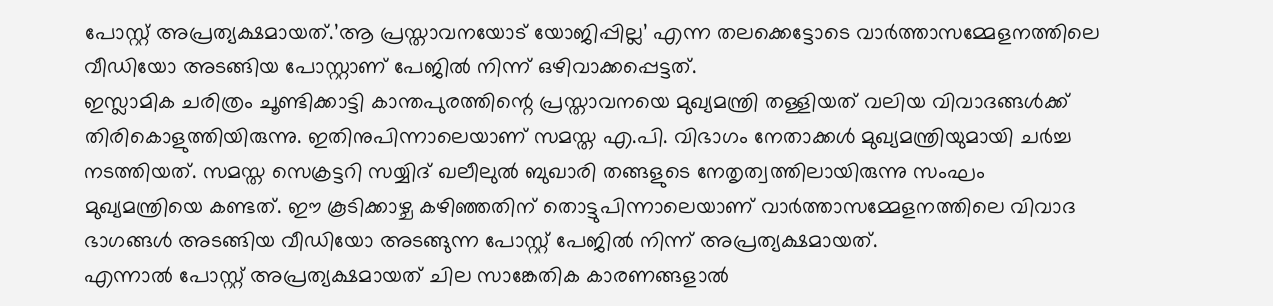പോസ്റ്റ് അപ്രത്യക്ഷമായത്.’ആ പ്രസ്താവനയോട് യോജിപ്പില്ല’ എന്ന തലക്കെട്ടോടെ വാർത്താസമ്മേളനത്തിലെ വീഡിയോ അടങ്ങിയ പോസ്റ്റാണ് പേജിൽ നിന്ന് ഒഴിവാക്കപ്പെട്ടത്.
ഇസ്ലാമിക ചരിത്രം ചൂണ്ടിക്കാട്ടി കാന്തപുരത്തിന്റെ പ്രസ്താവനയെ മുഖ്യമന്ത്രി തള്ളിയത് വലിയ വിവാദങ്ങൾക്ക് തിരികൊളുത്തിയിരുന്നു. ഇതിനുപിന്നാലെയാണ് സമസ്ത എ.പി. വിഭാഗം നേതാക്കൾ മുഖ്യമന്ത്രിയുമായി ചർച്ച നടത്തിയത്. സമസ്ത സെക്രട്ടറി സയ്യിദ് ഖലീലുൽ ബുഖാരി തങ്ങളുടെ നേതൃത്വത്തിലായിരുന്നു സംഘം മുഖ്യമന്ത്രിയെ കണ്ടത്. ഈ കൂടിക്കാഴ്ച കഴിഞ്ഞതിന് തൊട്ടുപിന്നാലെയാണ് വാർത്താസമ്മേളനത്തിലെ വിവാദ ഭാഗങ്ങൾ അടങ്ങിയ വീഡിയോ അടങ്ങുന്ന പോസ്റ്റ് പേജിൽ നിന്ന് അപ്രത്യക്ഷമായത്.
എന്നാൽ പോസ്റ്റ് അപ്രത്യക്ഷമായത് ചില സാങ്കേതിക കാരണങ്ങളാൽ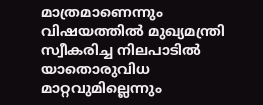മാത്രമാണെന്നും വിഷയത്തിൽ മുഖ്യമന്ത്രി സ്വീകരിച്ച നിലപാടിൽ യാതൊരുവിധ മാറ്റവുമില്ലെന്നും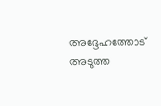അദ്ദേഹത്തോട് അടുത്ത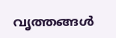വൃത്തങ്ങൾ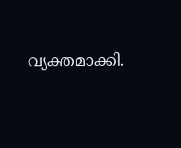വ്യക്തമാക്കി.